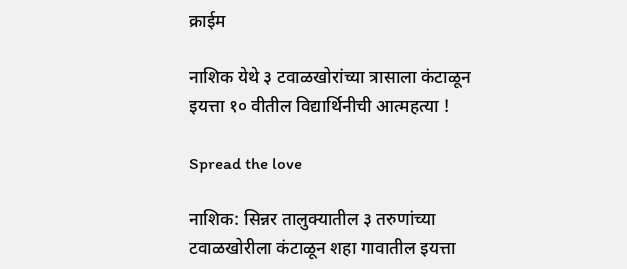क्राईम

नाशिक येथे ३ टवाळखोरांच्या त्रासाला कंटाळून इयत्ता १० वीतील विद्यार्थिनीची आत्महत्या !

Spread the love

नाशिक: सिन्नर तालुक्यातील ३ तरुणांच्या टवाळखोरीला कंटाळून शहा गावातील इयत्ता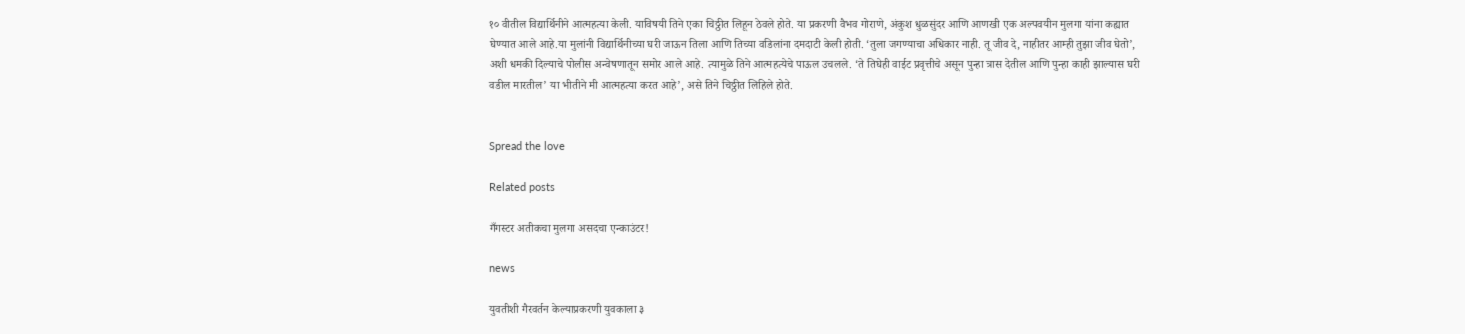१० वीतील विद्यार्थिनीने आत्महत्या केली. याविषयी तिने एका चिठ्ठीत लिहून ठेवले होते. या प्रकरणी वैभव गोराणे, अंकुश धुळसुंदर आणि आणखी एक अल्पवयीन मुलगा यांना कह्यात घेण्यात आले आहे.या मुलांनी विद्यार्थिनीच्या घरी जाऊन तिला आणि तिच्या वडिलांना दमदाटी केली होती. ‘तुला जगण्याचा अधिकार नाही. तू जीव दे, नाहीतर आम्ही तुझा जीव घेतो’, अशी धमकी दिल्याचे पोलीस अन्वेषणातून समोर आले आहे. त्यामुळे तिने आत्महत्येचे पाऊल उचलले. ‘ते तिघेही वाईट प्रवृत्तीचे असून पुन्हा त्रास देतील आणि पुन्हा काही झाल्यास घरी वडील मारतील’ या भीतीने मी आत्महत्या करत आहे’, असे तिने चिठ्ठीत लिहिले होते.


Spread the love

Related posts

गँगस्टर अतीकचा मुलगा असदचा एन्काउंटर!

news

युवतीशी गैरवर्तन केल्याप्रकरणी युवकाला ३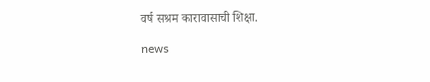वर्ष सश्रम कारावासाची शिक्षा.

news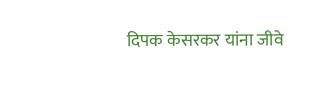दिपक केसरकर यांना जीवे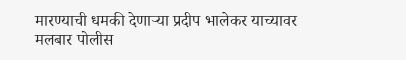मारण्याची धमकी देणाऱ्या प्रदीप भालेकर याच्यावर मलबार पोलीस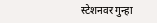स्टेशनवर गुन्हा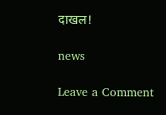दाखल!

news

Leave a Comment